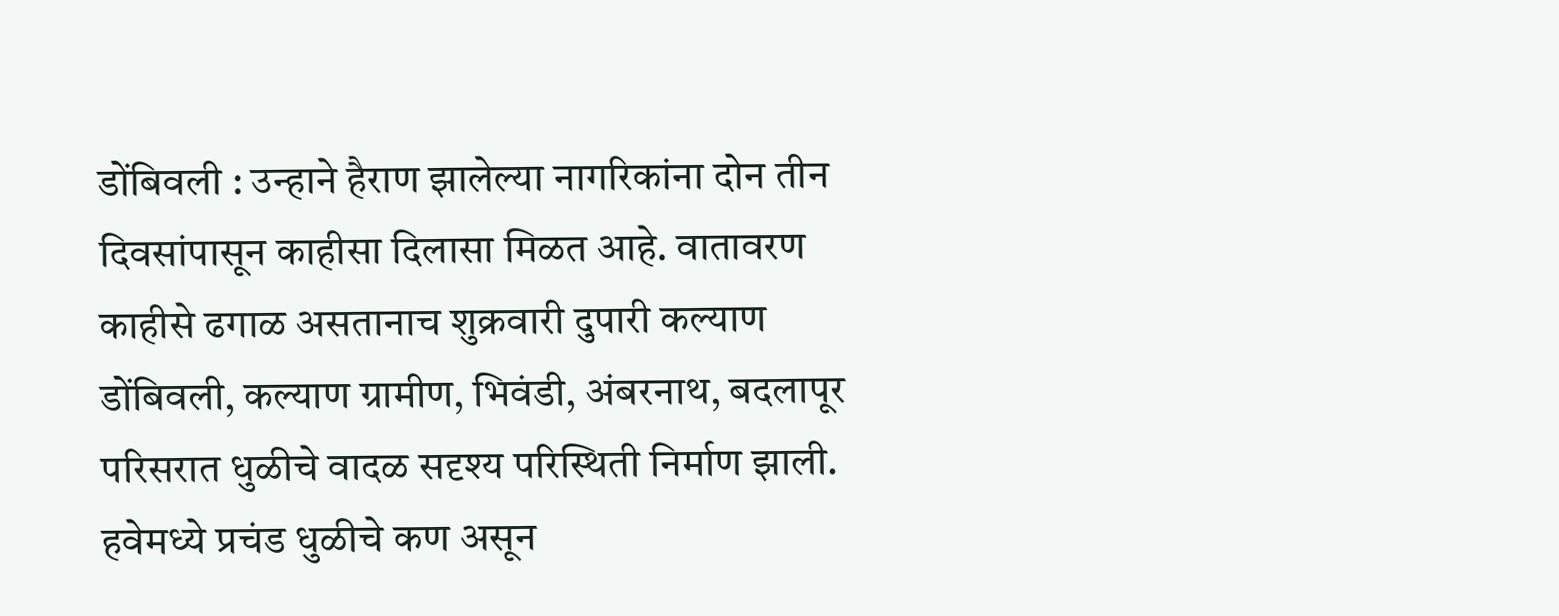डोंबिवली : उन्हाने हैराण झालेल्या नागरिकांना दोन तीन दिवसांपासून काहीसा दिलासा मिळत आहे. वातावरण काहीसे ढगाळ असतानाच शुक्रवारी दुपारी कल्याण डोंबिवली, कल्याण ग्रामीण, भिवंडी, अंबरनाथ, बदलापूर परिसरात धुळीचे वादळ सदृश्य परिस्थिती निर्माण झाली. हवेमध्ये प्रचंड धुळीचे कण असून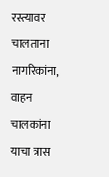रस्त्यावर चालताना नागरिकांना, वाहन चालकांना याचा त्रास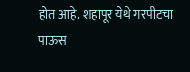होत आहे. शहापूर येथे गरपीटचा पाऊस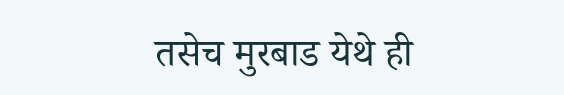तसेच मुरबाड येथे ही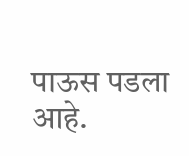पाऊस पडला आहे.